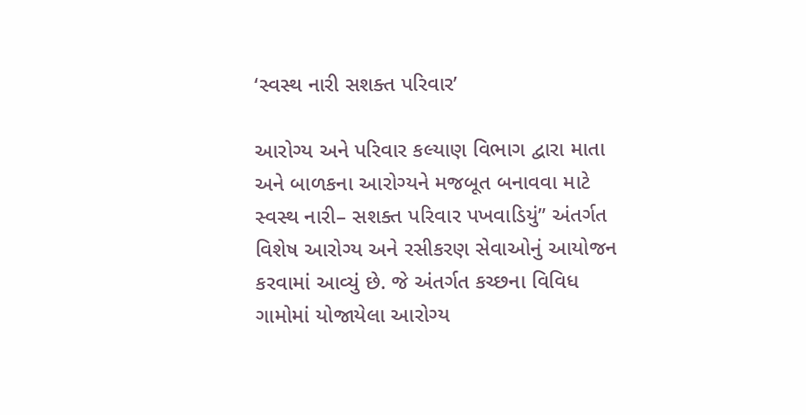‘સ્વસ્થ નારી સશક્ત પરિવાર’

આરોગ્ય અને પરિવાર કલ્યાણ વિભાગ દ્વારા માતા અને બાળકના આરોગ્યને મજબૂત બનાવવા માટે સ્વસ્થ નારી– સશક્ત પરિવાર પખવાડિયું” અંતર્ગત વિશેષ આરોગ્ય અને રસીકરણ સેવાઓનું આયોજન કરવામાં આવ્યું છે. જે અંતર્ગત કચ્છના વિવિધ ગામોમાં યોજાયેલા આરોગ્ય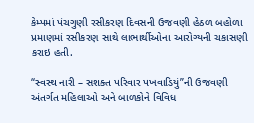કેમ્પમાં પંચગુણી રસીકરણ દિવસની ઉજવણી હેઠળ બહોળા પ્રમાણમાં રસીકરણ સાથે લાભાર્થીઓના આરોગ્યની ચકાસણી કરાઇ હતી.

“સ્વસ્થ નારી – સશક્ત પરિવાર પખવાડિયું”ની ઉજવણી અંતર્ગત મહિલાઓ અને બાળકોને વિવિધ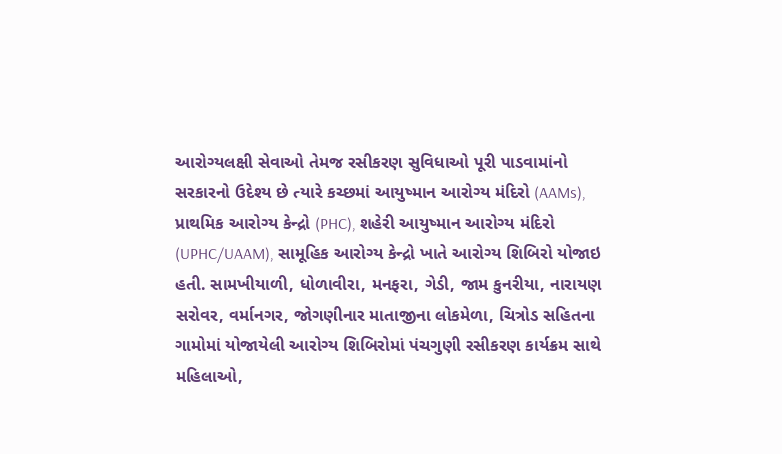આરોગ્યલક્ષી સેવાઓ તેમજ રસીકરણ સુવિધાઓ પૂરી પાડવામાંનો સરકારનો ઉદેશ્ય છે ત્યારે કચ્છમાં આયુષ્માન આરોગ્ય મંદિરો (AAMs), પ્રાથમિક આરોગ્ય કેન્દ્રો (PHC), શહેરી આયુષ્માન આરોગ્ય મંદિરો (UPHC/UAAM), સામૂહિક આરોગ્ય કેન્દ્રો ખાતે આરોગ્ય શિબિરો યોજાઇ હતી. સામખીયાળી, ધોળાવીરા, મનફરા, ગેડી, જામ કુનરીયા, નારાયણ સરોવર, વર્માનગર, જોગણીનાર માતાજીના લોકમેળા, ચિત્રોડ સહિતના ગામોમાં યોજાયેલી આરોગ્ય શિબિરોમાં પંચગુણી રસીકરણ કાર્યક્રમ સાથે મહિલાઓ,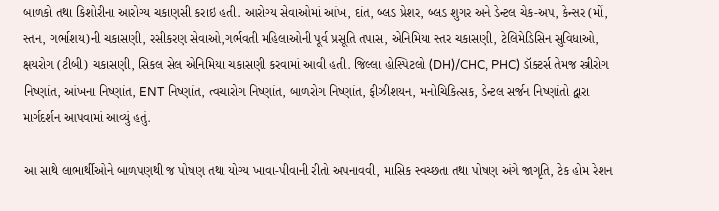બાળકો તથા કિશોરીના આરોગ્ય ચકાણસી કરાઇ હતી. આરોગ્ય સેવાઓમાં આંખ, દાંત, બ્લડ પ્રેશર, બ્લડ શુગર અને ડેન્ટલ ચેક-અપ, કેન્સર (મોં, સ્તન, ગર્ભાશય)ની ચકાસણી, રસીકરણ સેવાઓ,ગર્ભવતી મહિલાઓની પૂર્વ પ્રસૂતિ તપાસ, એનિમિયા સ્તર ચકાસણી, ટેલિમેડિસિન સુવિધાઓ, ક્ષયરોગ (ટીબી) ચકાસણી, સિકલ સેલ એનિમિયા ચકાસણી કરવામાં આવી હતી. જિલ્લા હોસ્પિટલો (DH)/CHC, PHC) ડૉક્ટર્સ તેમજ સ્ત્રીરોગ નિષ્ણાંત, આંખના નિષ્ણાંત, ENT નિષ્ણાંત, ત્વચારોગ નિષ્ણાંત, બાળરોગ નિષ્ણાંત, ફીઝીશયન, મનોચિકિત્સક, ડેન્ટલ સર્જન નિષ્ણાંતો દ્વારા માર્ગદર્શન આપવામાં આવ્યું હતું.

આ સાથે લાભાર્થીઓને બાળપણથી જ પોષણ તથા યોગ્ય ખાવા-પીવાની રીતો અપનાવવી, માસિક સ્વચ્છતા તથા પોષણ અંગે જાગૃતિ, ટેક હોમ રેશન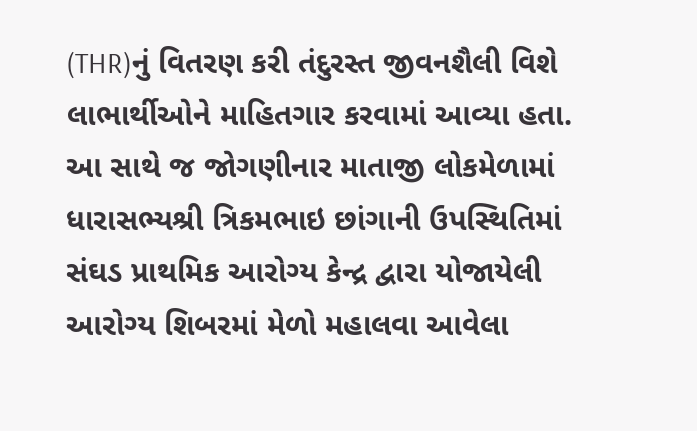(THR)નું વિતરણ કરી તંદુરસ્ત જીવનશૈલી વિશે લાભાર્થીઓને માહિતગાર કરવામાં આવ્યા હતા. આ સાથે જ જોગણીનાર માતાજી લોકમેળામાં ધારાસભ્યશ્રી ત્રિકમભાઇ છાંગાની ઉપસ્થિતિમાં સંઘડ પ્રાથમિક આરોગ્ય કેન્દ્ર દ્વારા યોજાયેલી આરોગ્ય શિબરમાં મેળો મહાલવા આવેલા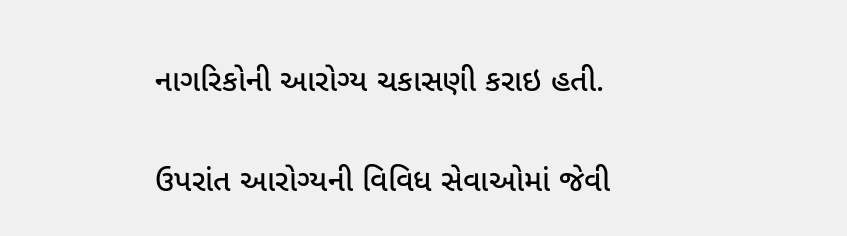નાગરિકોની આરોગ્ય ચકાસણી કરાઇ હતી.

ઉપરાંત આરોગ્યની વિવિધ સેવાઓમાં જેવી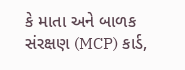કે માતા અને બાળક સંરક્ષણ (MCP) કાર્ડ,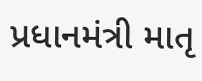પ્રધાનમંત્રી માતૃ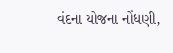વંદના યોજના નોંધણી,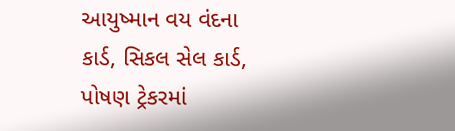આયુષ્માન વય વંદના કાર્ડ, સિકલ સેલ કાર્ડ, પોષણ ટ્રેકરમાં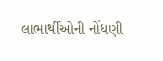લાભાર્થીઓની નોંધણી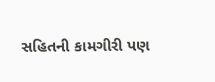સહિતની કામગીરી પણ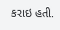કરાઇ હતી.